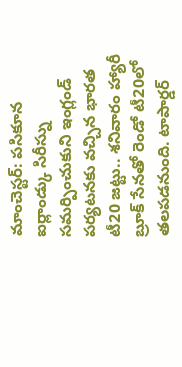మాంచెస్టర్: పసికూన ఐర్లాండ్కు సిరీస్ను సమర్పించుకుని ఇంగ్లండ్ పర్యటనకు వచ్చిన భారత టీ20 జట్టు.. శనివారం హ్యారీ బ్రూక్ సేనతో రెండో టీ20లో తలపడనుంది. టాపార్డర్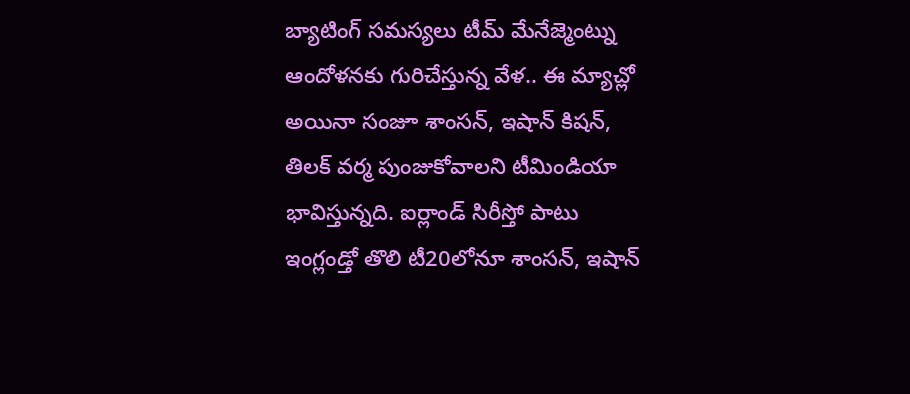బ్యాటింగ్ సమస్యలు టీమ్ మేనేజ్మెంట్ను ఆందోళనకు గురిచేస్తున్న వేళ.. ఈ మ్యాచ్లో అయినా సంజూ శాంసన్, ఇషాన్ కిషన్, తిలక్ వర్మ పుంజుకోవాలని టీమిండియా భావిస్తున్నది. ఐర్లాండ్ సిరీస్తో పాటు ఇంగ్లండ్తో తొలి టీ20లోనూ శాంసన్, ఇషాన్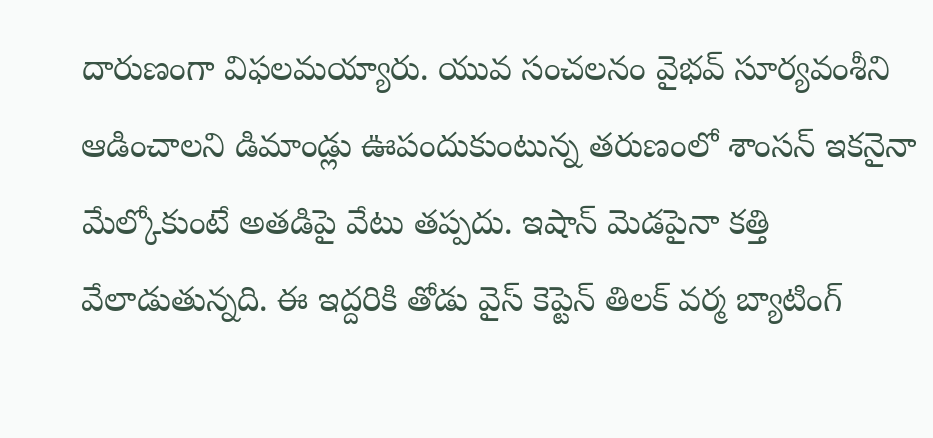దారుణంగా విఫలమయ్యారు. యువ సంచలనం వైభవ్ సూర్యవంశీని ఆడించాలని డిమాండ్లు ఊపందుకుంటున్న తరుణంలో శాంసన్ ఇకనైనా మేల్కోకుంటే అతడిపై వేటు తప్పదు. ఇషాన్ మెడపైనా కత్తి వేలాడుతున్నది. ఈ ఇద్దరికి తోడు వైస్ కెప్టెన్ తిలక్ వర్మ బ్యాటింగ్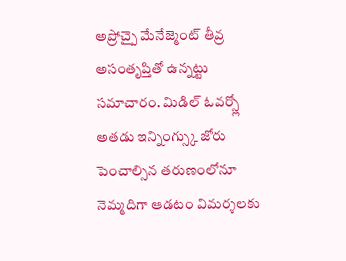అప్రోచ్పై మేనేజ్మెంట్ తీవ్ర అసంతృప్తితో ఉన్నట్టు సమాచారం. మిడిల్ ఓవర్స్లో అతడు ఇన్నింగ్స్కు జోరు పెంచాల్సిన తరుణంలోనూ నెమ్మదిగా ఆడటం విమర్శలకు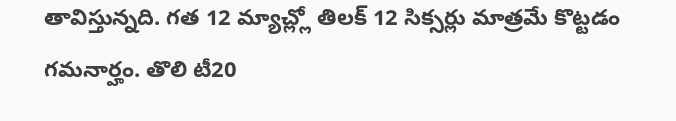తావిస్తున్నది. గత 12 మ్యాచ్ల్లో తిలక్ 12 సిక్సర్లు మాత్రమే కొట్టడం గమనార్హం. తొలి టీ20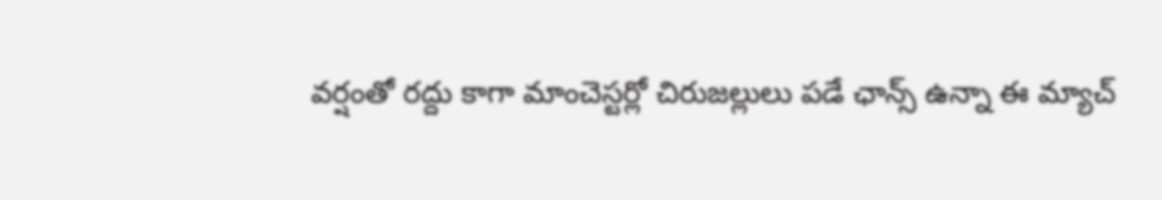వర్షంతో రద్దు కాగా మాంచెస్టర్లో చిరుజల్లులు పడే ఛాన్స్ ఉన్నా ఈ మ్యాచ్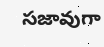సజావుగా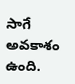సాగే అవకాశం ఉంది.